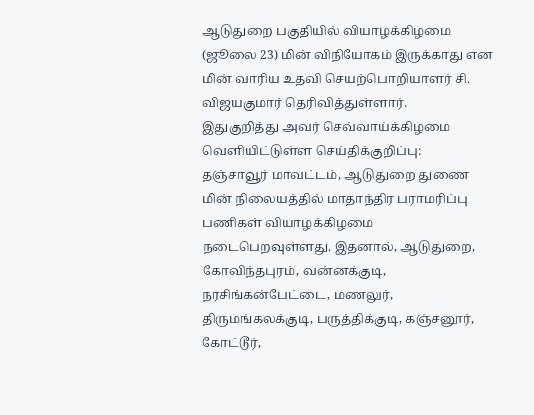ஆடுதுறை பகுதியில் வியாழக்கிழமை (ஜூலை 23) மின் விநியோகம் இருக்காது என மின் வாரிய உதவி செயற்பொறியாளர் சி. விஜயகுமார் தெரிவித்துள்ளார்.
இதுகுறித்து அவர் செவ்வாய்க்கிழமை வெளியிட்டுள்ள செய்திக்குறிப்பு:
தஞ்சாவூர் மாவட்டம், ஆடுதுறை துணை மின் நிலையத்தில் மாதாந்திர பராமரிப்பு பணிகள் வியாழக்கிழமை நடைபெறவுள்ளது. இதனால், ஆடுதுறை, கோவிந்தபுரம், வன்னக்குடி, நரசிங்கன்பேட்டை, மணலுர், திருமங்கலக்குடி, பருத்திக்குடி, கஞ்சனூர், கோட்டூர்,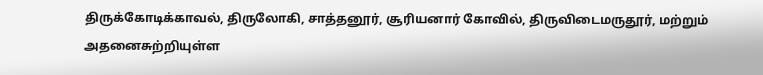திருக்கோடிக்காவல், திருலோகி, சாத்தனூர், சூரியனார் கோவில், திருவிடைமருதூர், மற்றும் அதனைசுற்றியுள்ள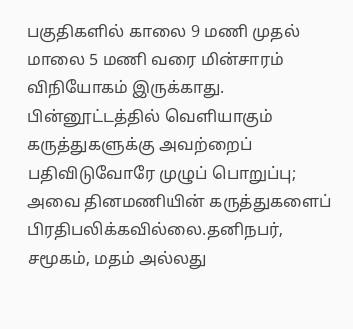பகுதிகளில் காலை 9 மணி முதல் மாலை 5 மணி வரை மின்சாரம் விநியோகம் இருக்காது.
பின்னூட்டத்தில் வெளியாகும் கருத்துகளுக்கு அவற்றைப் பதிவிடுவோரே முழுப் பொறுப்பு; அவை தினமணியின் கருத்துகளைப் பிரதிபலிக்கவில்லை.தனிநபர், சமூகம், மதம் அல்லது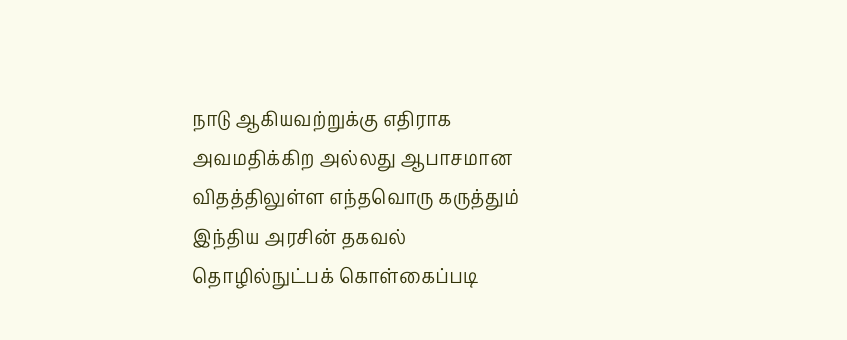நாடு ஆகியவற்றுக்கு எதிராக அவமதிக்கிற அல்லது ஆபாசமான விதத்திலுள்ள எந்தவொரு கருத்தும் இந்திய அரசின் தகவல் தொழில்நுட்பக் கொள்கைப்படி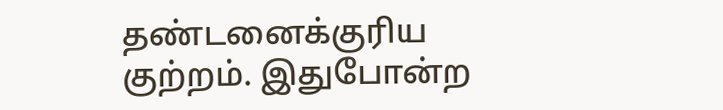தண்டனைக்குரிய குற்றம். இதுபோன்ற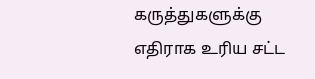கருத்துகளுக்கு எதிராக உரிய சட்ட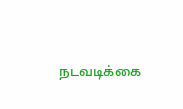நடவடிக்கை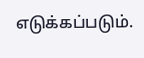எடுக்கப்படும்.